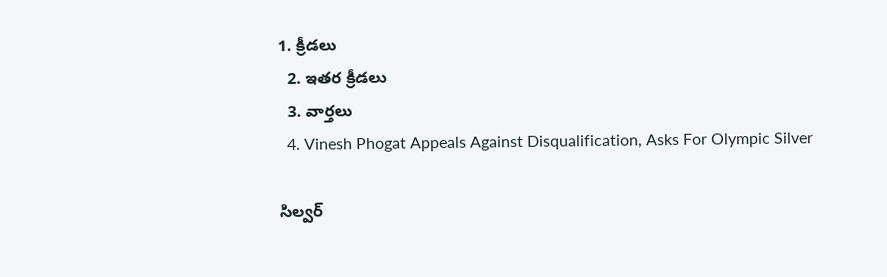1. క్రీడలు
  2. ఇతర క్రీడలు
  3. వార్తలు
  4. Vinesh Phogat Appeals Against Disqualification, Asks For Olympic Silver

సిల్వర్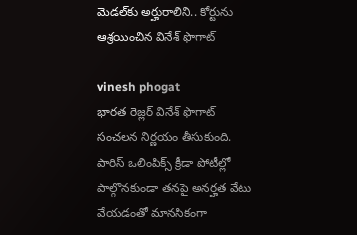మెడల్‌కు అర్హురాలిని.. కోర్టును ఆశ్రయించిన వినేశ్ ఫొగాట్

vinesh phogat
భారత రెజ్లర్ వినేశ్ ఫొగాట్ సంచలన నిర్ణయం తీసుకుంది. పారిస్ ఒలింపిక్స్ క్రీడా పోటీల్లో పాల్గొనకుండా తనపై అనర్హత వేటు వేయడంతో మానసికంగా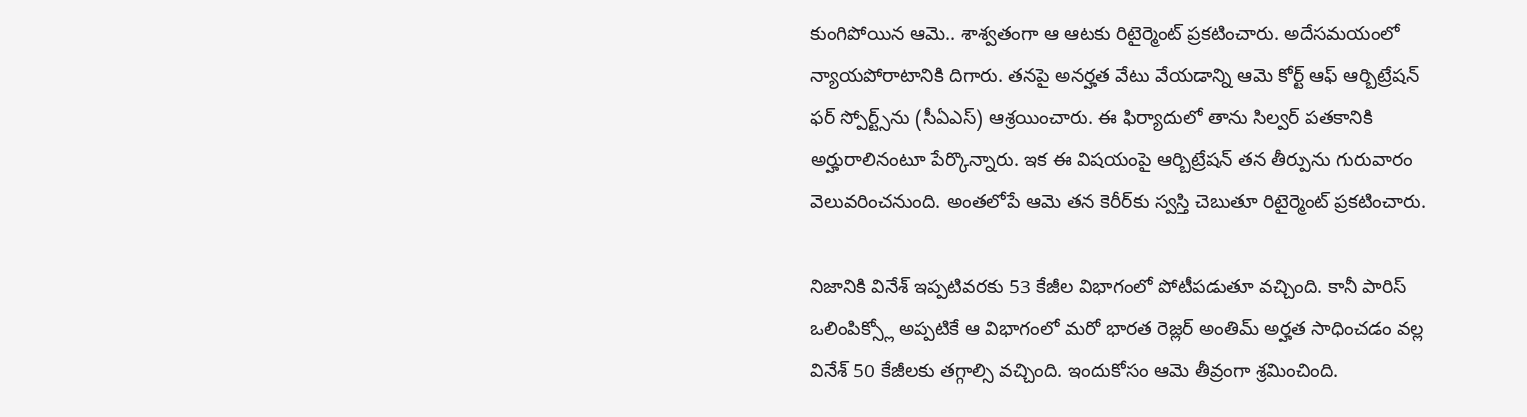కుంగిపోయిన ఆమె.. శాశ్వతంగా ఆ ఆటకు రిటైర్మెంట్ ప్రకటించారు. అదేసమయంలో న్యాయపోరాటానికి దిగారు. తనపై అనర్హత వేటు వేయడాన్ని ఆమె కోర్ట్ ఆఫ్ ఆర్బిట్రేషన్ ఫర్ స్పోర్ట్స్‌ను (సీఏఎస్) ఆశ్రయించారు. ఈ ఫిర్యాదులో తాను సిల్వర్ పతకానికి అర్హురాలినంటూ పేర్కొన్నారు. ఇక ఈ విషయంపై ఆర్బిట్రేషన్ తన తీర్పును గురువారం వెలువరించనుంది. అంతలోపే ఆమె తన కెరీర్‌కు స్వస్తి చెబుతూ రిటైర్మెంట్ ప్రకటించారు.

నిజానికి వినేశ్‌ ఇప్పటివరకు 53 కేజీల విభాగంలో పోటీపడుతూ వచ్చింది. కానీ పారిస్ ఒలింపిక్స్లో అప్పటికే ఆ విభాగంలో మరో భారత రెజ్లర్ అంతిమ్‌ అర్హత సాధించడం వల్ల వినేశ్‌ 50 కేజీలకు తగ్గాల్సి వచ్చింది. ఇందుకోసం ఆమె తీవ్రంగా శ్రమించింది.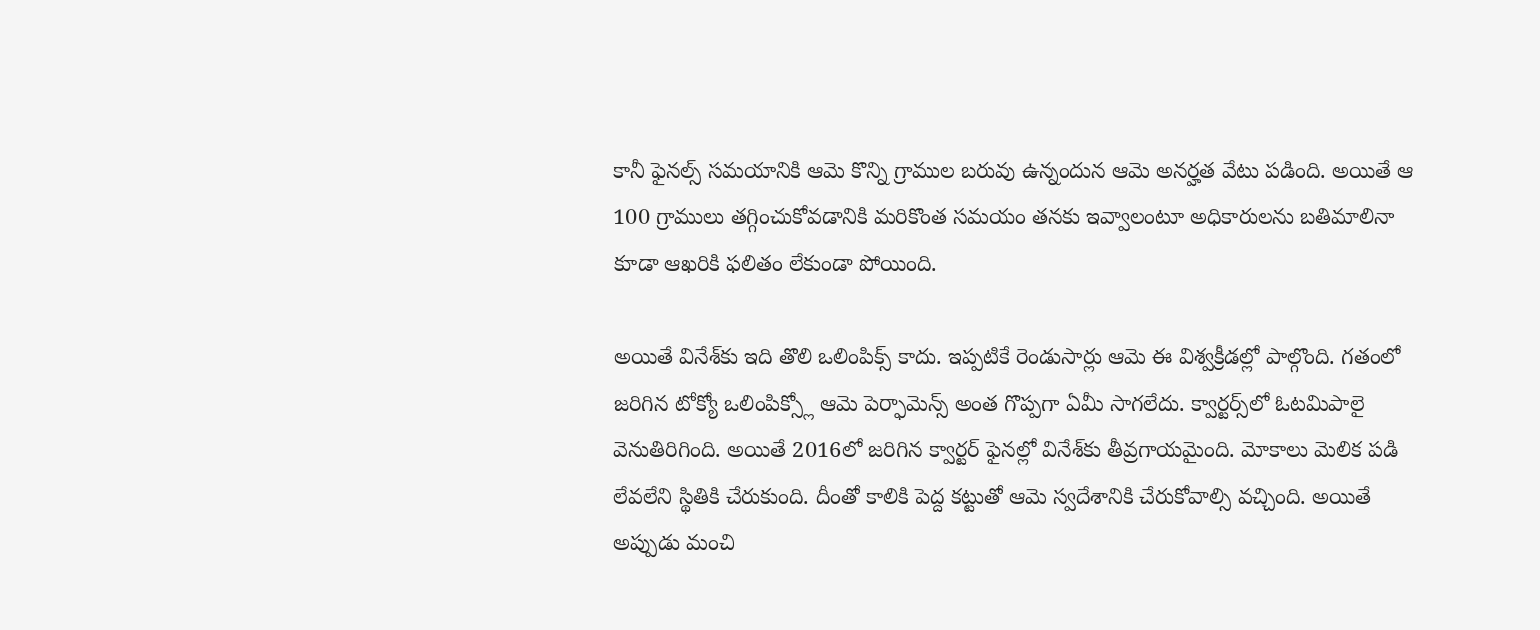కానీ ఫైనల్స్ సమయానికి ఆమె కొన్ని గ్రాముల బరువు ఉన్నందున ఆమె అనర్హత వేటు పడింది. అయితే ఆ 100 గ్రాములు తగ్గించుకోవడానికి మరికొంత సమయం తనకు ఇవ్వాలంటూ అధికారులను బతిమాలినా కూడా ఆఖరికి ఫలితం లేకుండా పోయింది.

అయితే వినేశ్‌కు ఇది తొలి ఒలింపిక్స్‌ కాదు. ఇప్పటికే రెండుసార్లు ఆమె ఈ విశ్వక్రీడల్లో పాల్గొంది. గతంలో జరిగిన టోక్యో ఒలింపిక్స్లో ఆమె పెర్ఫామెన్స్ అంత గొప్పగా ఏమీ సాగలేదు. క్వార్టర్స్‌లో ఓటమిపాలై వెనుతిరిగింది. అయితే 2016లో జరిగిన క్వార్టర్‌ ఫైనల్లో వినేశ్‌కు తీవ్రగాయమైంది. మోకాలు మెలిక పడి లేవలేని స్థితికి చేరుకుంది. దీంతో కాలికి పెద్ద కట్టుతో ఆమె స్వదేశానికి చేరుకోవాల్సి వచ్చింది. అయితే అప్పుడు మంచి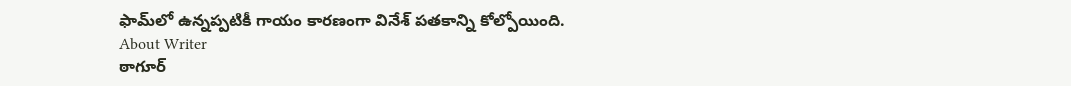ఫామ్‌లో ఉన్నప్పటికీ గాయం కారణంగా వినేశ్ పతకాన్ని కోల్పోయింది.
About Writer
ఠాగూర్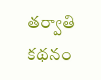తర్వాతి కథనం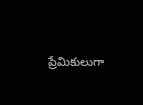ప్రేమికులుగా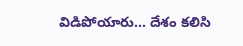విడిపోయారు... దేశం కలిసి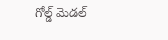గోల్డ్ మెడల్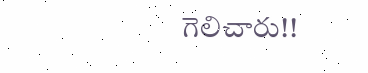గెలిచారు!!